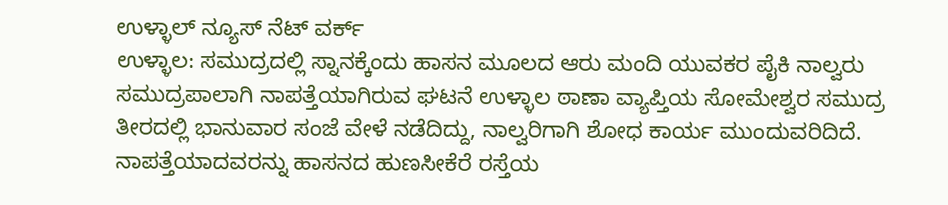ಉಳ್ಳಾಲ್ ನ್ಯೂಸ್ ನೆಟ್ ವರ್ಕ್
ಉಳ್ಳಾಲ: ಸಮುದ್ರದಲ್ಲಿ ಸ್ನಾನಕ್ಕೆಂದು ಹಾಸನ ಮೂಲದ ಆರು ಮಂದಿ ಯುವಕರ ಪೈಕಿ ನಾಲ್ವರು ಸಮುದ್ರಪಾಲಾಗಿ ನಾಪತ್ತೆಯಾಗಿರುವ ಘಟನೆ ಉಳ್ಳಾಲ ಠಾಣಾ ವ್ಯಾಪ್ತಿಯ ಸೋಮೇಶ್ವರ ಸಮುದ್ರ ತೀರದಲ್ಲಿ ಭಾನುವಾರ ಸಂಜೆ ವೇಳೆ ನಡೆದಿದ್ದು, ನಾಲ್ವರಿಗಾಗಿ ಶೋಧ ಕಾರ್ಯ ಮುಂದುವರಿದಿದೆ.
ನಾಪತ್ತೆಯಾದವರನ್ನು ಹಾಸನದ ಹುಣಸೀಕೆರೆ ರಸ್ತೆಯ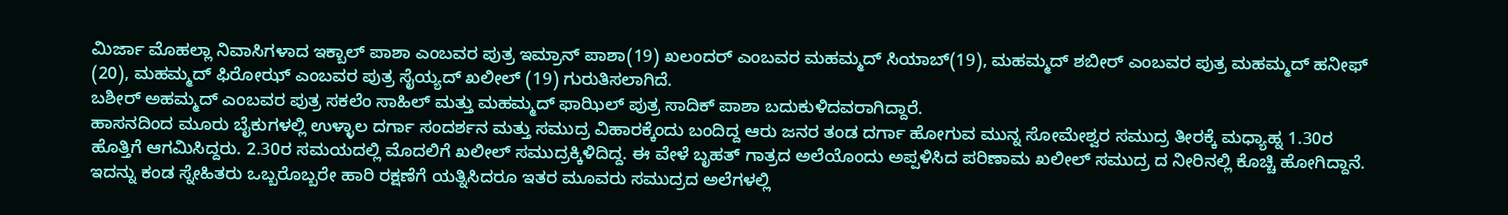ಮಿರ್ಜಾ ಮೊಹಲ್ಲಾ ನಿವಾಸಿಗಳಾದ ಇಕ್ಬಾಲ್ ಪಾಶಾ ಎಂಬವರ ಪುತ್ರ ಇಮ್ರಾನ್ ಪಾಶಾ(19) ಖಲಂದರ್ ಎಂಬವರ ಮಹಮ್ಮದ್ ಸಿಯಾಬ್(19), ಮಹಮ್ಮದ್ ಶಬೀರ್ ಎಂಬವರ ಪುತ್ರ ಮಹಮ್ಮದ್ ಹನೀಫ್ (20), ಮಹಮ್ಮದ್ ಫಿರೋಝ್ ಎಂಬವರ ಪುತ್ರ ಸೈಯ್ಯದ್ ಖಲೀಲ್ (19) ಗುರುತಿಸಲಾಗಿದೆ.
ಬಶೀರ್ ಅಹಮ್ಮದ್ ಎಂಬವರ ಪುತ್ರ ಸಕಲೆಂ ಸಾಹಿಲ್ ಮತ್ತು ಮಹಮ್ಮದ್ ಫಾಝಿಲ್ ಪುತ್ರ ಸಾದಿಕ್ ಪಾಶಾ ಬದುಕುಳಿದವರಾಗಿದ್ದಾರೆ.
ಹಾಸನದಿಂದ ಮೂರು ಬೈಕುಗಳಲ್ಲಿ ಉಳ್ಳಾಲ ದರ್ಗಾ ಸಂದರ್ಶನ ಮತ್ತು ಸಮುದ್ರ ವಿಹಾರಕ್ಕೆಂದು ಬಂದಿದ್ದ ಆರು ಜನರ ತಂಡ ದರ್ಗಾ ಹೋಗುವ ಮುನ್ನ ಸೋಮೇಶ್ವರ ಸಮುದ್ರ ತೀರಕ್ಕೆ ಮಧ್ಯಾಹ್ನ 1.30ರ ಹೊತ್ತಿಗೆ ಆಗಮಿಸಿದ್ದರು. 2.30ರ ಸಮಯದಲ್ಲಿ ಮೊದಲಿಗೆ ಖಲೀಲ್ ಸಮುದ್ರಕ್ಕಿಳಿದಿದ್ದ. ಈ ವೇಳೆ ಬೃಹತ್ ಗಾತ್ರದ ಅಲೆಯೊಂದು ಅಪ್ಪಳಿಸಿದ ಪರಿಣಾಮ ಖಲೀಲ್ ಸಮುದ್ರ ದ ನೀರಿನಲ್ಲಿ ಕೊಚ್ಚಿ ಹೋಗಿದ್ದಾನೆ. ಇದನ್ನು ಕಂಡ ಸ್ನೇಹಿತರು ಒಬ್ಬರೊಬ್ಬರೇ ಹಾರಿ ರಕ್ಷಣೆಗೆ ಯತ್ನಿಸಿದರೂ ಇತರ ಮೂವರು ಸಮುದ್ರದ ಅಲೆಗಳಲ್ಲಿ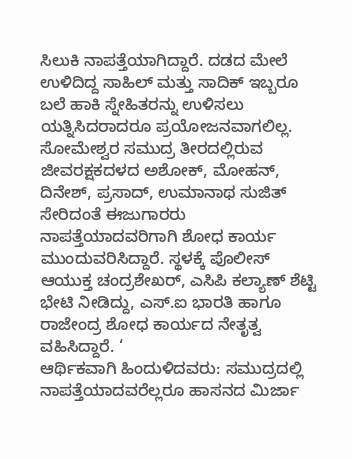ಸಿಲುಕಿ ನಾಪತ್ತೆಯಾಗಿದ್ದಾರೆ. ದಡದ ಮೇಲೆ ಉಳಿದಿದ್ದ ಸಾಹಿಲ್ ಮತ್ತು ಸಾದಿಕ್ ಇಬ್ಬರೂ ಬಲೆ ಹಾಕಿ ಸ್ನೇಹಿತರನ್ನು ಉಳಿಸಲು ಯತ್ನಿಸಿದರಾದರೂ ಪ್ರಯೋಜನವಾಗಲಿಲ್ಲ.
ಸೋಮೇಶ್ವರ ಸಮುದ್ರ ತೀರದಲ್ಲಿರುವ ಜೀವರಕ್ಷಕದಳದ ಅಶೋಕ್, ಮೋಹನ್, ದಿನೇಶ್, ಪ್ರಸಾದ್, ಉಮಾನಾಥ ಸುಜಿತ್ ಸೇರಿದಂತೆ ಈಜುಗಾರರು ನಾಪತ್ತೆಯಾದವರಿಗಾಗಿ ಶೋಧ ಕಾರ್ಯ ಮುಂದುವರಿಸಿದ್ದಾರೆ. ಸ್ಥಳಕ್ಕೆ ಪೊಲೀಸ್ ಆಯುಕ್ತ ಚಂದ್ರಶೇಖರ್, ಎಸಿಪಿ ಕಲ್ಯಾಣ್ ಶೆಟ್ಟಿ ಭೇಟಿ ನೀಡಿದ್ದು, ಎಸ್.ಐ ಭಾರತಿ ಹಾಗೂ ರಾಜೇಂದ್ರ ಶೋಧ ಕಾರ್ಯದ ನೇತೃತ್ವ ವಹಿಸಿದ್ದಾರೆ. ‘
ಆರ್ಥಿಕವಾಗಿ ಹಿಂದುಳಿದವರು: ಸಮುದ್ರದಲ್ಲಿ ನಾಪತ್ತೆಯಾದವರೆಲ್ಲರೂ ಹಾಸನದ ಮಿರ್ಜಾ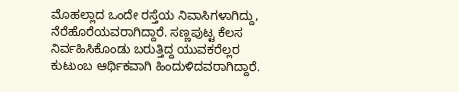ಮೊಹಲ್ಲಾದ ಒಂದೇ ರಸ್ತೆಯ ನಿವಾಸಿಗಳಾಗಿದ್ದು, ನೆರೆಹೊರೆಯವರಾಗಿದ್ದಾರೆ. ಸಣ್ಣಪುಟ್ಟ ಕೆಲಸ ನಿರ್ವಹಿಸಿಕೊಂಡು ಬರುತ್ತಿದ್ದ ಯುವಕರೆಲ್ಲರ ಕುಟುಂಬ ಆರ್ಥಿಕವಾಗಿ ಹಿಂದುಳಿದವರಾಗಿದ್ದಾರೆ.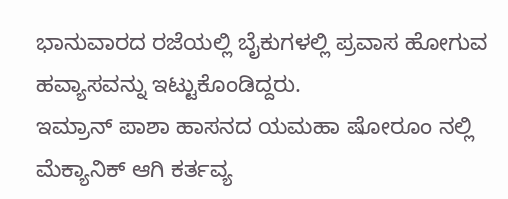ಭಾನುವಾರದ ರಜೆಯಲ್ಲಿ ಬೈಕುಗಳಲ್ಲಿ ಪ್ರವಾಸ ಹೋಗುವ ಹವ್ಯಾಸವನ್ನು ಇಟ್ಟುಕೊಂಡಿದ್ದರು.
ಇಮ್ರಾನ್ ಪಾಶಾ ಹಾಸನದ ಯಮಹಾ ಷೋರೂಂ ನಲ್ಲಿ ಮೆಕ್ಯಾನಿಕ್ ಆಗಿ ಕರ್ತವ್ಯ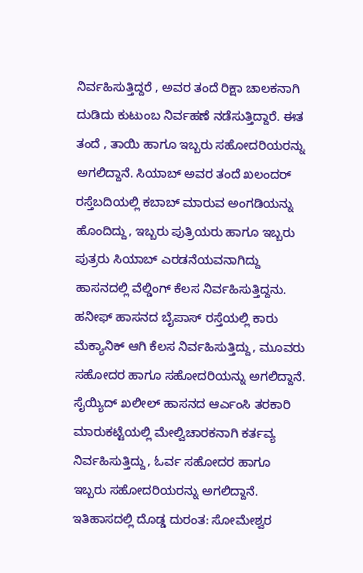ನಿರ್ವಹಿಸುತ್ತಿದ್ದರೆ , ಅವರ ತಂದೆ ರಿಕ್ಷಾ ಚಾಲಕನಾಗಿ ದುಡಿದು ಕುಟುಂಬ ನಿರ್ವಹಣೆ ನಡೆಸುತ್ತಿದ್ದಾರೆ. ಈತ ತಂದೆ , ತಾಯಿ ಹಾಗೂ ಇಬ್ಬರು ಸಹೋದರಿಯರನ್ನು ಅಗಲಿದ್ದಾನೆ. ಸಿಯಾಬ್ ಅವರ ತಂದೆ ಖಲಂದರ್ ರಸ್ತೆಬದಿಯಲ್ಲಿ ಕಬಾಬ್ ಮಾರುವ ಅಂಗಡಿಯನ್ನು ಹೊಂದಿದ್ದು, ಇಬ್ಬರು ಪುತ್ರಿಯರು ಹಾಗೂ ಇಬ್ಬರು ಪುತ್ರರು ಸಿಯಾಬ್ ಎರಡನೆಯವನಾಗಿದ್ದು ಹಾಸನದಲ್ಲಿ ವೆಲ್ಡಿಂಗ್ ಕೆಲಸ ನಿರ್ವಹಿಸುತ್ತಿದ್ದನು. ಹನೀಫ್ ಹಾಸನದ ಬೈಪಾಸ್ ರಸ್ತೆಯಲ್ಲಿ ಕಾರು ಮೆಕ್ಯಾನಿಕ್ ಆಗಿ ಕೆಲಸ ನಿರ್ವಹಿಸುತ್ತಿದ್ದು, ಮೂವರು ಸಹೋದರ ಹಾಗೂ ಸಹೋದರಿಯನ್ನು ಅಗಲಿದ್ದಾನೆ. ಸೈಯ್ಯಿದ್ ಖಲೀಲ್ ಹಾಸನದ ಆರ್ಎಂಸಿ ತರಕಾರಿ ಮಾರುಕಟ್ಟೆಯಲ್ಲಿ ಮೇಲ್ವಿಚಾರಕನಾಗಿ ಕರ್ತವ್ಯ ನಿರ್ವಹಿಸುತ್ತಿದ್ದು, ಓರ್ವ ಸಹೋದರ ಹಾಗೂ ಇಬ್ಬರು ಸಹೋದರಿಯರನ್ನು ಅಗಲಿದ್ದಾನೆ.
ಇತಿಹಾಸದಲ್ಲಿ ದೊಡ್ಡ ದುರಂತ: ಸೋಮೇಶ್ವರ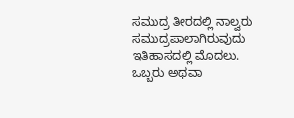ಸಮುದ್ರ ತೀರದಲ್ಲಿ ನಾಲ್ವರು ಸಮುದ್ರಪಾಲಾಗಿರುವುದು ಇತಿಹಾಸದಲ್ಲಿ ಮೊದಲು. ಒಬ್ಬರು ಅಥವಾ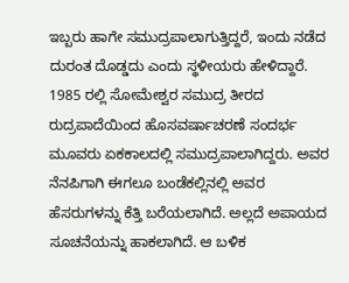ಇಬ್ಬರು ಹಾಗೇ ಸಮುದ್ರಪಾಲಾಗುತ್ತಿದ್ದರೆ, ಇಂದು ನಡೆದ ದುರಂತ ದೊಡ್ಡದು ಎಂದು ಸ್ಥಳೀಯರು ಹೇಳಿದ್ದಾರೆ. 1985 ರಲ್ಲಿ ಸೋಮೇಶ್ವರ ಸಮುದ್ರ ತೀರದ ರುದ್ರಪಾದೆಯಿಂದ ಹೊಸವರ್ಷಾಚರಣೆ ಸಂದರ್ಭ ಮೂವರು ಏಕಕಾಲದಲ್ಲಿ ಸಮುದ್ರಪಾಲಾಗಿದ್ದರು. ಅವರ ನೆನಪಿಗಾಗಿ ಈಗಲೂ ಬಂಡೆಕಲ್ಲಿನಲ್ಲಿ ಅವರ ಹೆಸರುಗಳನ್ನು ಕೆತ್ತಿ ಬರೆಯಲಾಗಿದೆ. ಅಲ್ಲದೆ ಅಪಾಯದ ಸೂಚನೆಯನ್ನು ಹಾಕಲಾಗಿದೆ. ಆ ಬಳಿಕ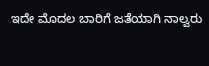ಇದೇ ಮೊದಲ ಬಾರಿಗೆ ಜತೆಯಾಗಿ ನಾಲ್ವರು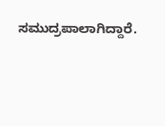ಸಮುದ್ರಪಾಲಾಗಿದ್ದಾರೆ.